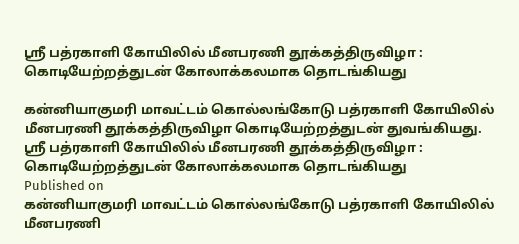ஸ்ரீ பத்ரகாளி கோயிலில் மீனபரணி தூக்கத்திருவிழா : கொடியேற்றத்துடன் கோலாக்கலமாக தொடங்கியது

கன்னியாகுமரி மாவட்டம் கொல்லங்கோடு பத்ரகாளி கோயிலில் மீனபரணி தூக்கத்திருவிழா கொடியேற்றத்துடன் துவங்கியது.
ஸ்ரீ பத்ரகாளி கோயிலில் மீனபரணி தூக்கத்திருவிழா : கொடியேற்றத்துடன் கோலாக்கலமாக தொடங்கியது
Published on
கன்னியாகுமரி மாவட்டம் கொல்லங்கோடு பத்ரகாளி கோயிலில் மீனபரணி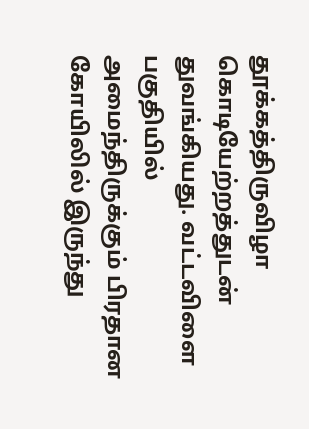தூக்கத்திருவிழா கொடியேற்றத்துடன் துவங்கியது. வட்டவிளை பகுதியில் அமைந்திருக்கும் பிரதான கோயிலில் இருந்து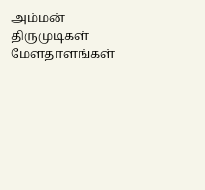அம்மன் திருமுடிகள் மேளதாளங்கள்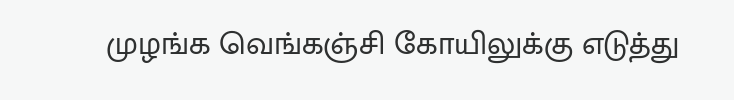முழங்க வெங்கஞ்சி கோயிலுக்கு எடுத்து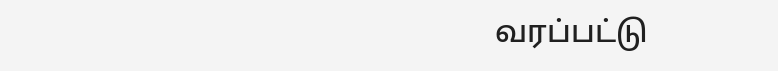வரப்பட்டு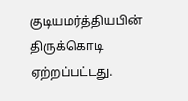குடியமர்த்தியபின் திருக்கொடி ஏற்றப்பட்டது.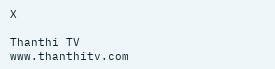X

Thanthi TV
www.thanthitv.com